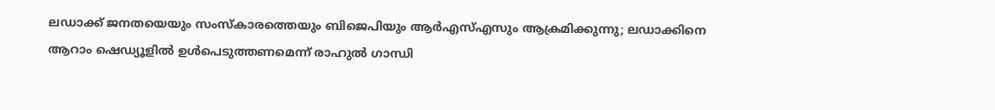ലഡാക്ക് ജനതയെയും സംസ്‌കാരത്തെയും ബിജെപിയും ആര്‍എസ്എസും ആക്രമിക്കുന്നു; ലഡാക്കിനെ ആറാം ഷെഡ്യൂളില്‍ ഉള്‍പെടുത്തണമെന്ന് രാഹുല്‍ ഗാന്ധി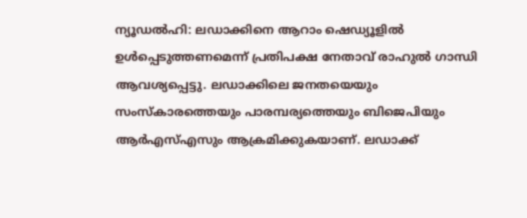ന്യൂഡല്‍ഹി: ലഡാക്കിനെ ആറാം ഷെഡ്യൂളില്‍ ഉള്‍പ്പെടുത്തണമെന്ന് പ്രതിപക്ഷ നേതാവ് രാഹുല്‍ ഗാന്ധി ആവശ്യപ്പെട്ടു. ലഡാക്കിലെ ജനതയെയും സംസ്‌കാരത്തെയും പാരമ്പര്യത്തെയും ബിജെപിയും ആര്‍എസ്എസും ആക്രമിക്കുകയാണ്. ലഡാക്ക്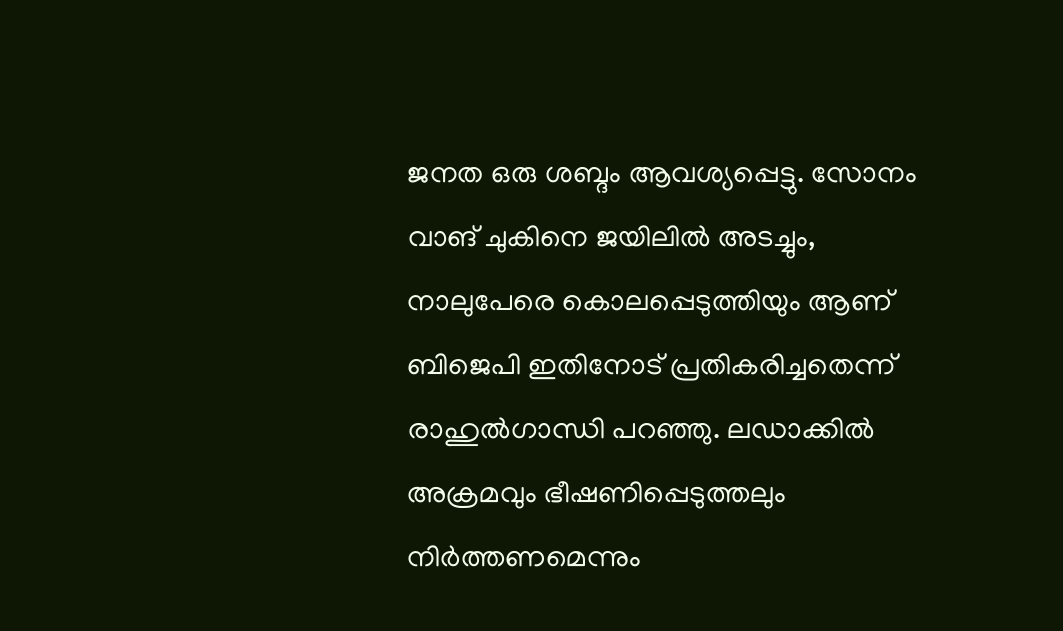ജനത ഒരു ശബ്ദം ആവശ്യപ്പെട്ടു. സോനം വാങ് ചുകിനെ ജയിലില്‍ അടച്ചും, നാലുപേരെ കൊലപ്പെടുത്തിയും ആണ് ബിജെപി ഇതിനോട് പ്രതികരിച്ചതെന്ന് രാഹുല്‍ഗാന്ധി പറഞ്ഞു. ലഡാക്കില്‍ അക്രമവും ഭീഷണിപ്പെടുത്തലും നിര്‍ത്തണമെന്നും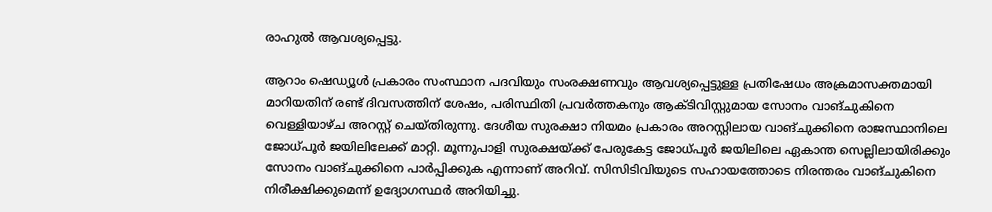രാഹുല്‍ ആവശ്യപ്പെട്ടു.

ആറാം ഷെഡ്യൂള്‍ പ്രകാരം സംസ്ഥാന പദവിയും സംരക്ഷണവും ആവശ്യപ്പെട്ടുള്ള പ്രതിഷേധം അക്രമാസക്തമായി മാറിയതിന് രണ്ട് ദിവസത്തിന് ശേഷം, പരിസ്ഥിതി പ്രവര്‍ത്തകനും ആക്ടിവിസ്റ്റുമായ സോനം വാങ്ചുകിനെ വെള്ളിയാഴ്ച അറസ്റ്റ് ചെയ്തിരുന്നു. ദേശീയ സുരക്ഷാ നിയമം പ്രകാരം അറസ്റ്റിലായ വാങ്ചുക്കിനെ രാജസ്ഥാനിലെ ജോധ്പൂര്‍ ജയിലിലേക്ക് മാറ്റി. മൂന്നുപാളി സുരക്ഷയ്ക്ക് പേരുകേട്ട ജോധ്പൂര്‍ ജയിലിലെ ഏകാന്ത സെല്ലിലായിരിക്കും സോനം വാങ്ചുക്കിനെ പാര്‍പ്പിക്കുക എന്നാണ് അറിവ്. സിസിടിവിയുടെ സഹായത്തോടെ നിരന്തരം വാങ്ചുകിനെ നിരീക്ഷിക്കുമെന്ന് ഉദ്യോഗസ്ഥര്‍ അറിയിച്ചു.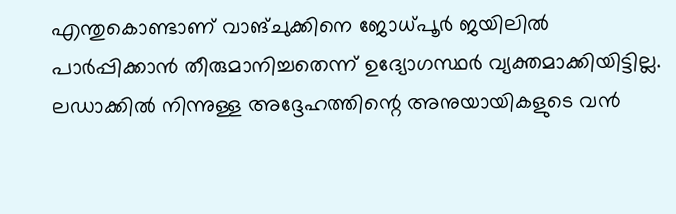എന്തുകൊണ്ടാണ് വാങ്ചുക്കിനെ ജോധ്പൂര്‍ ജയിലില്‍ പാര്‍പ്പിക്കാന്‍ തീരുമാനിച്ചതെന്ന് ഉദ്യോഗസ്ഥര്‍ വ്യക്തമാക്കിയിട്ടില്ല. ലഡാക്കില്‍ നിന്നുള്ള അദ്ദേഹത്തിന്റെ അനുയായികളുടെ വന്‍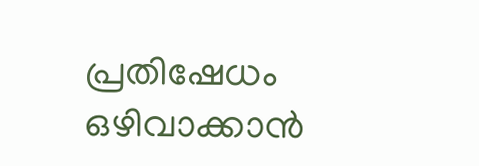പ്രതിഷേധം ഒഴിവാക്കാന്‍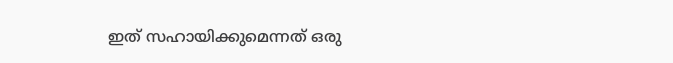ഇത് സഹായിക്കുമെന്നത് ഒരു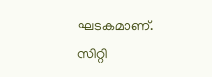ഘടകമാണ്. സിറ്റി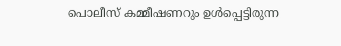പൊലീസ് കമ്മീഷണറും ഉള്‍പ്പെട്ടിരുന്ന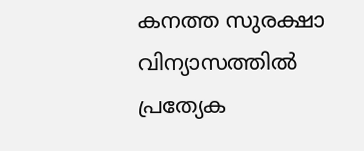കനത്ത സുരക്ഷാ വിന്യാസത്തില്‍ പ്രത്യേക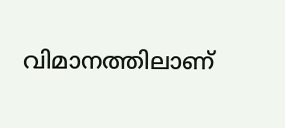വിമാനത്തിലാണ്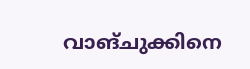വാങ്ചുക്കിനെ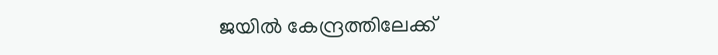ജയില്‍ കേന്ദ്രത്തിലേക്ക്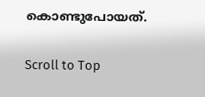കൊണ്ടുപോയത്.

Scroll to Top